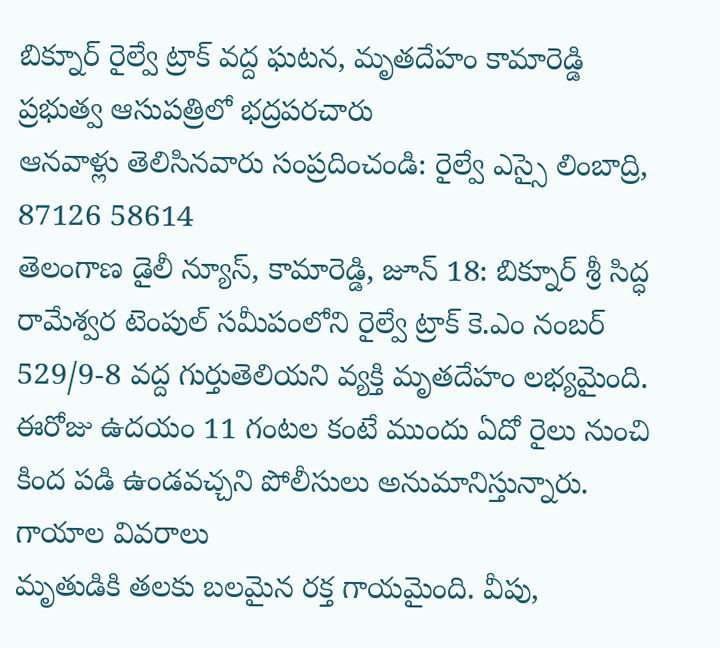బిక్నూర్ రైల్వే ట్రాక్ వద్ద ఘటన, మృతదేహం కామారెడ్డి ప్రభుత్వ ఆసుపత్రిలో భద్రపరచారు
ఆనవాళ్లు తెలిసినవారు సంప్రదించండి: రైల్వే ఎస్సై లింబాద్రి, 87126 58614
తెలంగాణ డైలీ న్యూస్, కామారెడ్డి, జూన్ 18: బిక్నూర్ శ్రీ సిద్ధ రామేశ్వర టెంపుల్ సమీపంలోని రైల్వే ట్రాక్ కె.ఎం నంబర్ 529/9-8 వద్ద గుర్తుతెలియని వ్యక్తి మృతదేహం లభ్యమైంది. ఈరోజు ఉదయం 11 గంటల కంటే ముందు ఏదో రైలు నుంచి కింద పడి ఉండవచ్చని పోలీసులు అనుమానిస్తున్నారు.
గాయాల వివరాలు
మృతుడికి తలకు బలమైన రక్త గాయమైంది. వీపు,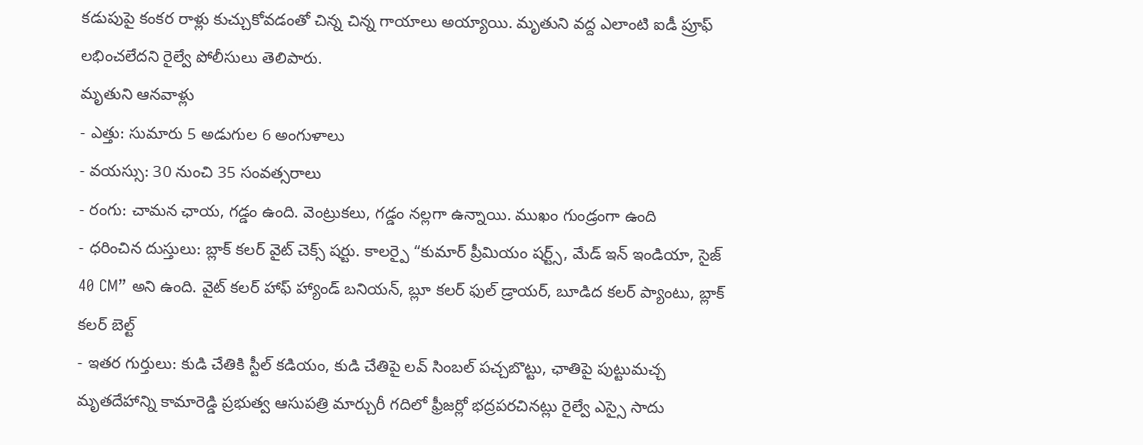కడుపుపై కంకర రాళ్లు కుచ్చుకోవడంతో చిన్న చిన్న గాయాలు అయ్యాయి. మృతుని వద్ద ఎలాంటి ఐడీ ప్రూఫ్ లభించలేదని రైల్వే పోలీసులు తెలిపారు.
మృతుని ఆనవాళ్లు
- ఎత్తు: సుమారు 5 అడుగుల 6 అంగుళాలు
- వయస్సు: 30 నుంచి 35 సంవత్సరాలు
- రంగు: చామన ఛాయ, గడ్డం ఉంది. వెంట్రుకలు, గడ్డం నల్లగా ఉన్నాయి. ముఖం గుండ్రంగా ఉంది
- ధరించిన దుస్తులు: బ్లాక్ కలర్ వైట్ చెక్స్ షర్టు. కాలర్పై “కుమార్ ప్రీమియం షర్ట్స్, మేడ్ ఇన్ ఇండియా, సైజ్ 40 CM” అని ఉంది. వైట్ కలర్ హాఫ్ హ్యాండ్ బనియన్, బ్లూ కలర్ ఫుల్ డ్రాయర్, బూడిద కలర్ ప్యాంటు, బ్లాక్ కలర్ బెల్ట్
- ఇతర గుర్తులు: కుడి చేతికి స్టీల్ కడియం, కుడి చేతిపై లవ్ సింబల్ పచ్చబొట్టు, ఛాతిపై పుట్టుమచ్చ
మృతదేహాన్ని కామారెడ్డి ప్రభుత్వ ఆసుపత్రి మార్చురీ గదిలో ఫ్రీజర్లో భద్రపరచినట్లు రైల్వే ఎస్సై సాదు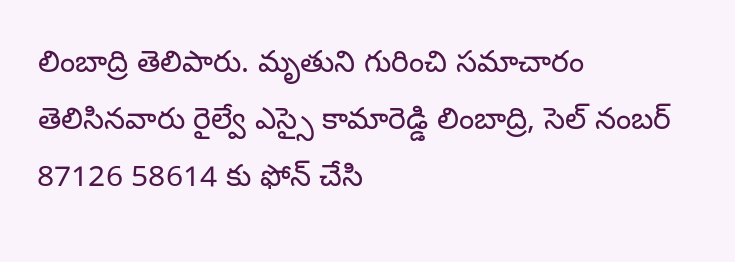లింబాద్రి తెలిపారు. మృతుని గురించి సమాచారం తెలిసినవారు రైల్వే ఎస్సై కామారెడ్డి లింబాద్రి, సెల్ నంబర్ 87126 58614 కు ఫోన్ చేసి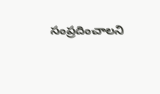సంప్రదించాలని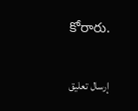కోరారు.

إرسال تعليق